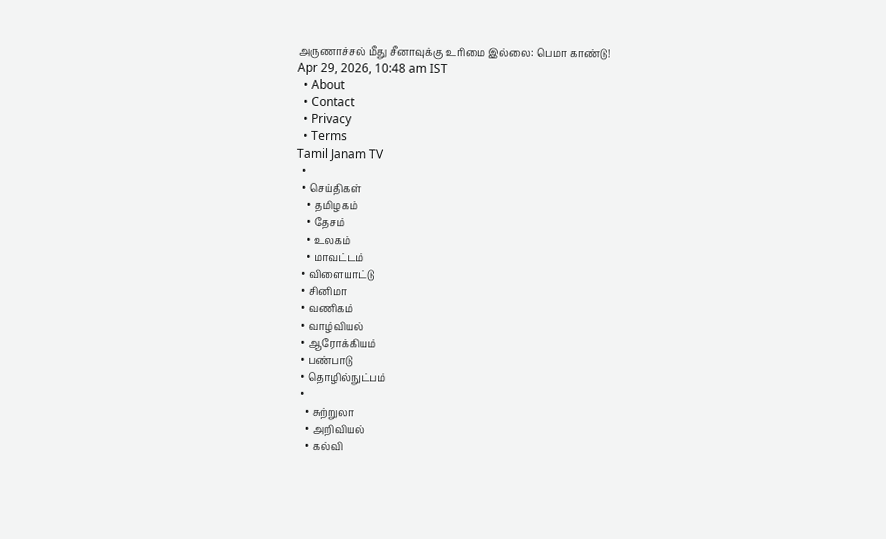அருணாச்சல் மீது சீனாவுக்கு உரிமை இல்லை: பெமா காண்டு!
Apr 29, 2026, 10:48 am IST
  • About
  • Contact
  • Privacy
  • Terms
Tamil Janam TV
  •
  • செய்திகள்
    • தமிழகம்
    • தேசம்
    • உலகம்
    • மாவட்டம்
  • விளையாட்டு
  • சினிமா
  • வணிகம்
  • வாழ்வியல்
  • ஆரோக்கியம்
  • பண்பாடு
  • தொழில்நுட்பம்
  •
    • சுற்றுலா
    • அறிவியல்
    • கல்வி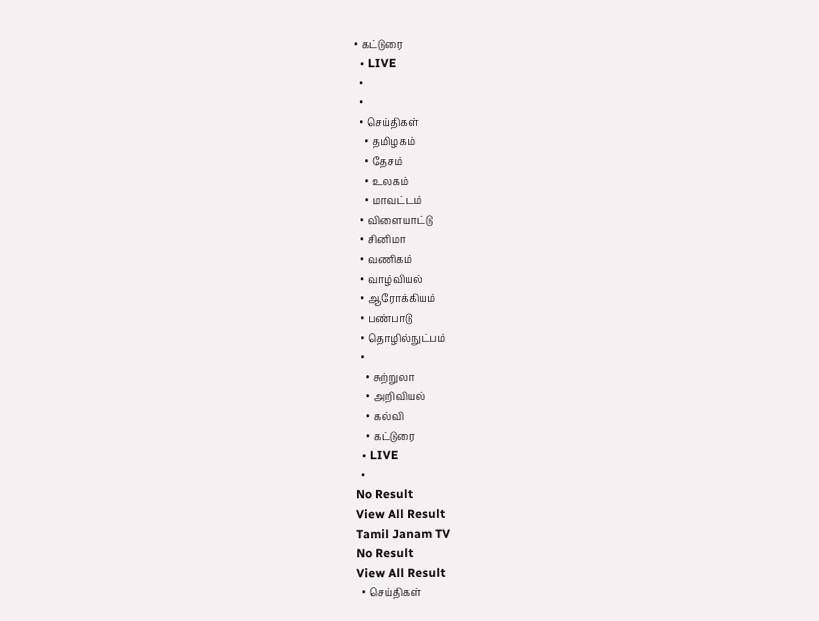• கட்டுரை
  • LIVE
  •
  •
  • செய்திகள்
    • தமிழகம்
    • தேசம்
    • உலகம்
    • மாவட்டம்
  • விளையாட்டு
  • சினிமா
  • வணிகம்
  • வாழ்வியல்
  • ஆரோக்கியம்
  • பண்பாடு
  • தொழில்நுட்பம்
  •
    • சுற்றுலா
    • அறிவியல்
    • கல்வி
    • கட்டுரை
  • LIVE
  •
No Result
View All Result
Tamil Janam TV
No Result
View All Result
  • செய்திகள்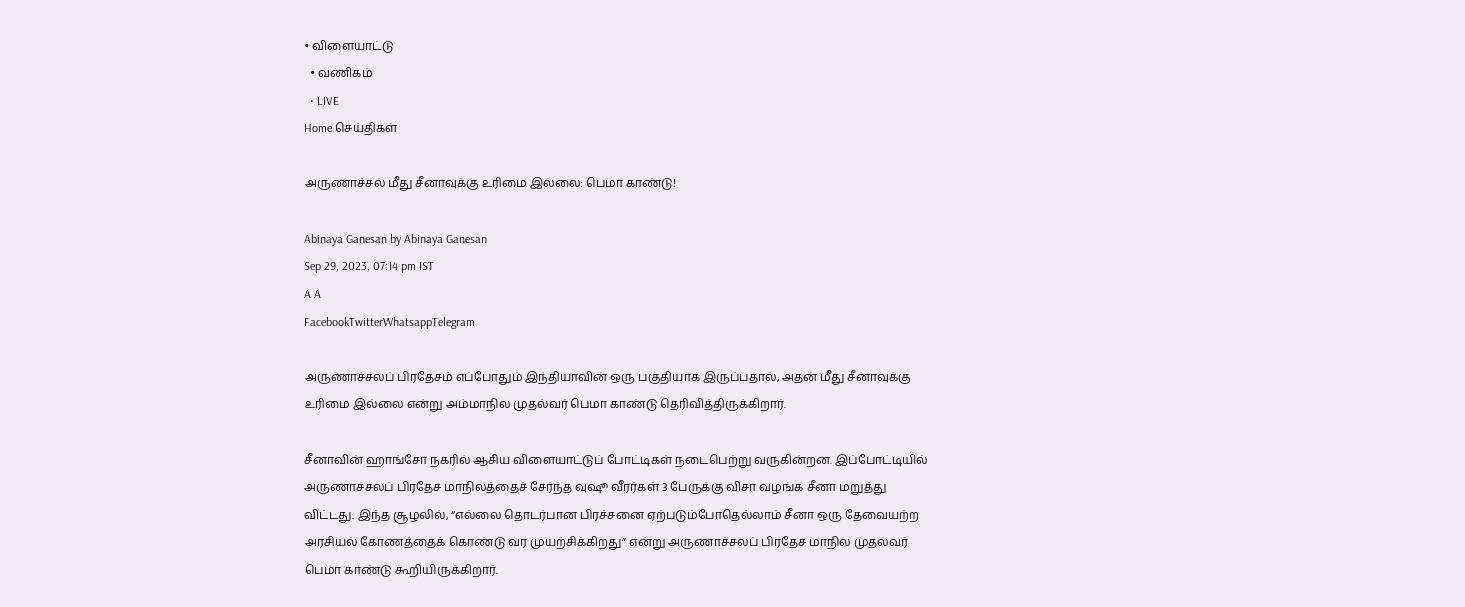• விளையாட்டு
  • வணிகம்
  • LIVE
Home செய்திகள்

அருணாச்சல் மீது சீனாவுக்கு உரிமை இல்லை: பெமா காண்டு!

Abinaya Ganesan by Abinaya Ganesan
Sep 29, 2023, 07:14 pm IST
A A
FacebookTwitterWhatsappTelegram

அருணாச்சலப் பிரதேசம் எப்போதும் இந்தியாவின் ஒரு பகுதியாக இருப்பதால், அதன் மீது சீனாவுக்கு உரிமை இல்லை என்று அம்மாநில முதல்வர் பெமா காண்டு தெரிவித்திருக்கிறார்.

சீனாவின் ஹாங்சோ நகரில் ஆசிய விளையாட்டுப் போட்டிகள் நடைபெற்று வருகின்றன. இப்போட்டியில் அருணாச்சலப் பிரதேச மாநிலத்தைச் சேர்ந்த வுஷூ வீரர்கள் 3 பேருக்கு விசா வழங்க சீனா மறுத்து விட்டது. இந்த சூழலில், “எல்லை தொடர்பான பிரச்சனை ஏற்படும்போதெல்லாம் சீனா ஒரு தேவையற்ற அரசியல் கோணத்தைக் கொண்டு வர முயற்சிக்கிறது” என்று அருணாச்சலப் பிரதேச மாநில முதல்வர் பெமா காண்டு கூறியிருக்கிறார்.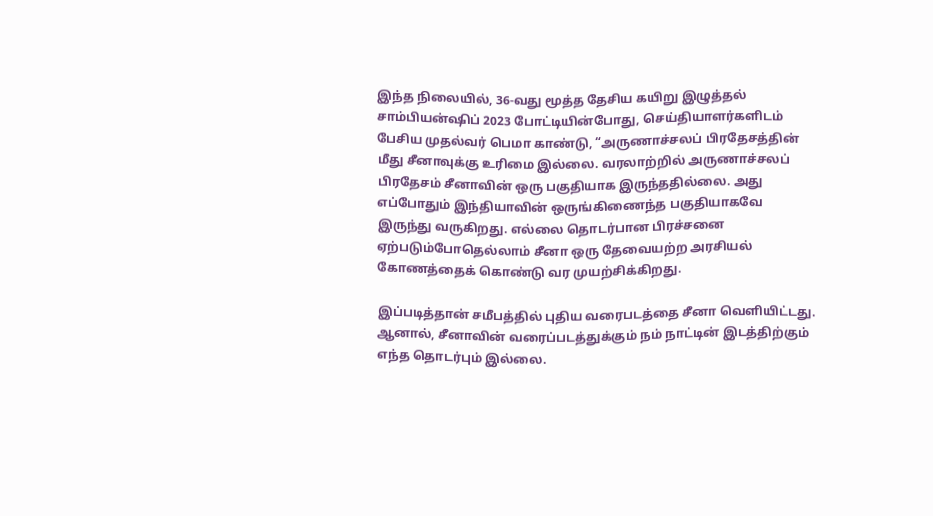இந்த நிலையில், 36-வது மூத்த தேசிய கயிறு இழுத்தல் சாம்பியன்ஷிப் 2023 போட்டியின்போது, செய்தியாளர்களிடம் பேசிய முதல்வர் பெமா காண்டு, “அருணாச்சலப் பிரதேசத்தின் மீது சீனாவுக்கு உரிமை இல்லை. வரலாற்றில் அருணாச்சலப் பிரதேசம் சீனாவின் ஒரு பகுதியாக இருந்ததில்லை. அது எப்போதும் இந்தியாவின் ஒருங்கிணைந்த பகுதியாகவே இருந்து வருகிறது. எல்லை தொடர்பான பிரச்சனை ஏற்படும்போதெல்லாம் சீனா ஒரு தேவையற்ற அரசியல் கோணத்தைக் கொண்டு வர முயற்சிக்கிறது.

இப்படித்தான் சமீபத்தில் புதிய வரைபடத்தை சீனா வெளியிட்டது. ஆனால், சீனாவின் வரைப்படத்துக்கும் நம் நாட்டின் இடத்திற்கும் எந்த தொடர்பும் இல்லை.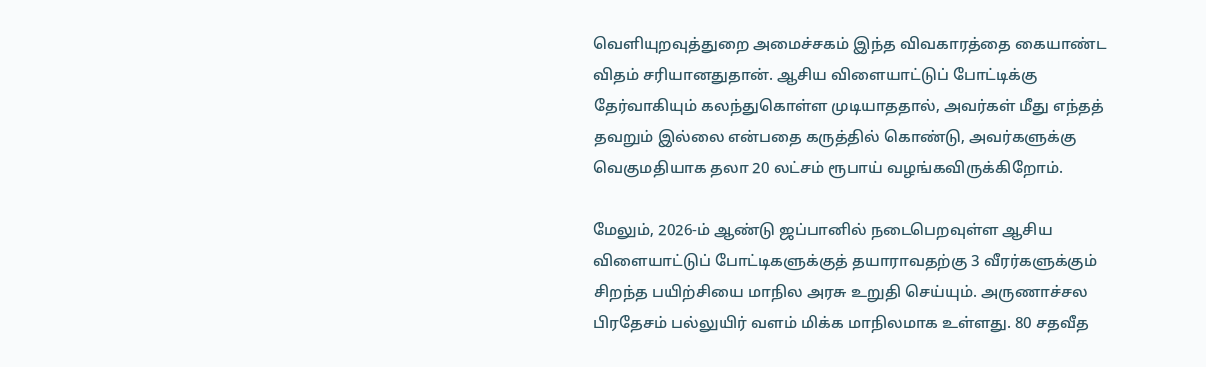வெளியுறவுத்துறை அமைச்சகம் இந்த விவகாரத்தை கையாண்ட விதம் சரியானதுதான். ஆசிய விளையாட்டுப் போட்டிக்கு தேர்வாகியும் கலந்துகொள்ள முடியாததால், அவர்கள் மீது எந்தத் தவறும் இல்லை என்பதை கருத்தில் கொண்டு, அவர்களுக்கு வெகுமதியாக தலா 20 லட்சம் ரூபாய் வழங்கவிருக்கிறோம்.

மேலும், 2026-ம் ஆண்டு ஜப்பானில் நடைபெறவுள்ள ஆசிய விளையாட்டுப் போட்டிகளுக்குத் தயாராவதற்கு 3 வீரர்களுக்கும் சிறந்த பயிற்சியை மாநில அரசு உறுதி செய்யும். அருணாச்சல பிரதேசம் பல்லுயிர் வளம் மிக்க மாநிலமாக உள்ளது. 80 சதவீத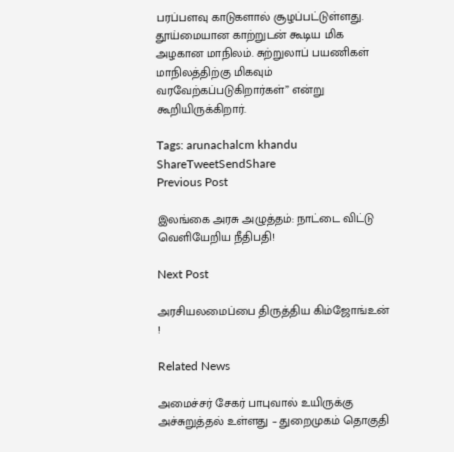பரப்பளவு காடுகளால் சூழப்பட்டுள்ளது. தூய்மையான காற்றுடன் கூடிய மிக அழகான மாநிலம். சுற்றுலாப் பயணிகள் மாநிலத்திற்கு மிகவும் வரவேற்கப்படுகிறார்கள்” என்று கூறியிருக்கிறார்.

Tags: arunachalcm khandu
ShareTweetSendShare
Previous Post

இலங்கை அரசு அழுத்தம்: நாட்டை விட்டு வெளியேறிய நீதிபதி!

Next Post

அரசியலமைப்பை திருத்திய கிம்ஜோங்உன் !

Related News

அமைச்சர் சேகர் பாபுவால் உயிருக்கு அச்சுறுத்தல் உள்ளது – துறைமுகம் தொகுதி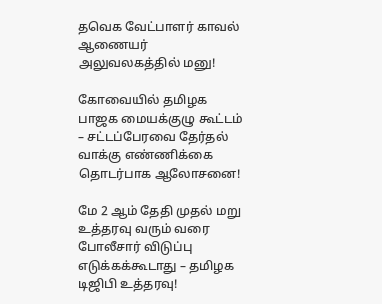தவெக வேட்பாளர் காவல் ஆணையர் அலுவலகத்தில் மனு!

கோவையில் தமிழக பாஜக மையக்குழு கூட்டம் – சட்டப்பேரவை தேர்தல் வாக்கு எண்ணிக்கை தொடர்பாக ஆலோசனை!

மே 2 ஆம் தேதி முதல் மறு உத்தரவு வரும் வரை போலீசார் விடுப்பு எடுக்கக்கூடாது – தமிழக டிஜிபி உத்தரவு!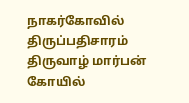நாகர்கோவில் திருப்பதிசாரம் திருவாழ் மார்பன் கோயில்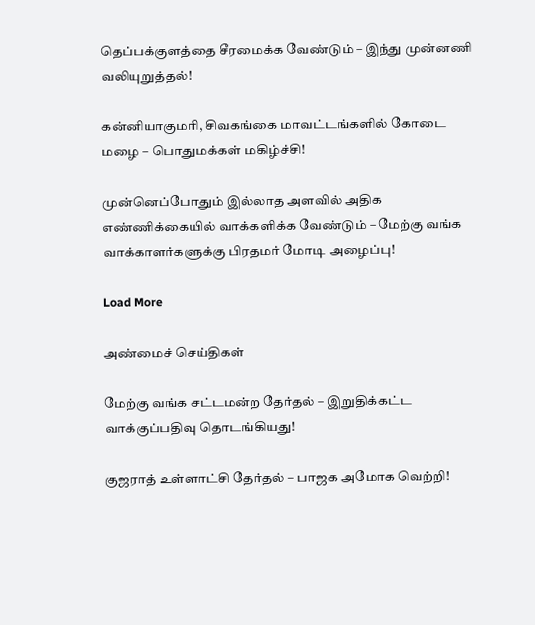தெப்பக்குளத்தை சீரமைக்க வேண்டும் – இந்து முன்னணி வலியுறுத்தல்!

கன்னியாகுமரி, சிவகங்கை மாவட்டங்களில் கோடை மழை – பொதுமக்கள் மகிழ்ச்சி!

முன்னெப்போதும் இல்லாத அளவில் அதிக எண்ணிக்கையில் வாக்களிக்க வேண்டும் – மேற்கு வங்க வாக்காளர்களுக்கு பிரதமர் மோடி அழைப்பு!

Load More

அண்மைச் செய்திகள்

மேற்கு வங்க சட்டமன்ற தேர்தல் – இறுதிக்கட்ட வாக்குப்பதிவு தொடங்கியது!

குஜராத் உள்ளாட்சி தேர்தல் – பாஜக அமோக வெற்றி!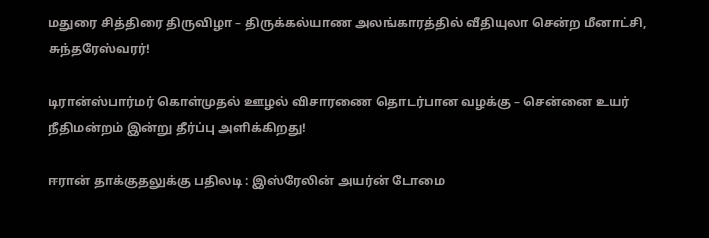மதுரை சித்திரை திருவிழா – திருக்கல்யாண அலங்காரத்தில் வீதியுலா சென்ற மீனாட்சி, சுந்தரேஸ்வரர்!

டிரான்ஸ்பார்மர் கொள்முதல் ஊழல் விசாரணை தொடர்பான வழக்கு – சென்னை உயர் நீதிமன்றம் இன்று தீர்ப்பு அளிக்கிறது!

ஈரான் தாக்குதலுக்கு பதிலடி : இஸ்ரேலின் அயர்ன் டோமை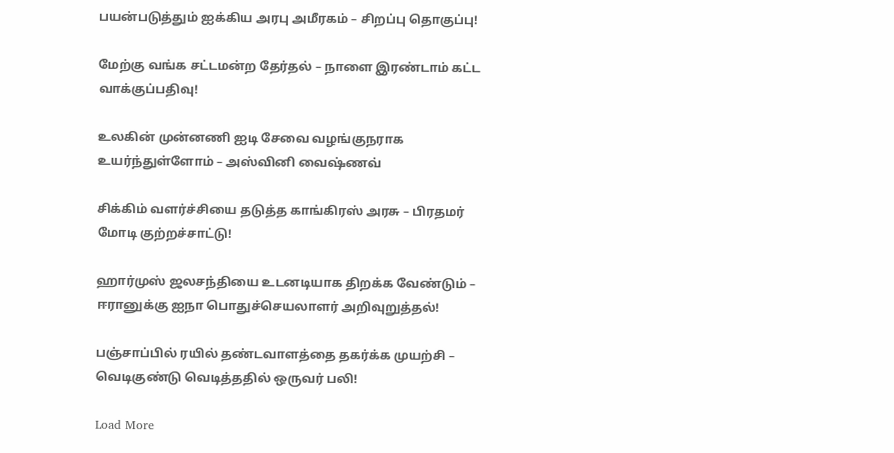பயன்படுத்தும் ஐக்கிய அரபு அமீரகம் – சிறப்பு தொகுப்பு!

மேற்கு வங்க சட்டமன்ற தேர்தல் – நாளை இரண்டாம் கட்ட வாக்குப்பதிவு!

உலகின் முன்னணி ஐடி சேவை வழங்குநராக உயர்ந்துள்ளோம் – அஸ்வினி வைஷ்ணவ்

சிக்கிம் வளர்ச்சியை தடுத்த காங்கிரஸ் அரசு – பிரதமர் மோடி குற்றச்சாட்டு!

ஹார்முஸ் ஜலசந்தியை உடனடியாக திறக்க வேண்டும் – ஈரானுக்கு ஐநா பொதுச்செயலாளர் அறிவுறுத்தல்!

பஞ்சாப்பில் ரயில் தண்டவாளத்தை தகர்க்க முயற்சி – வெடிகுண்டு வெடித்ததில் ஒருவர் பலி!

Load More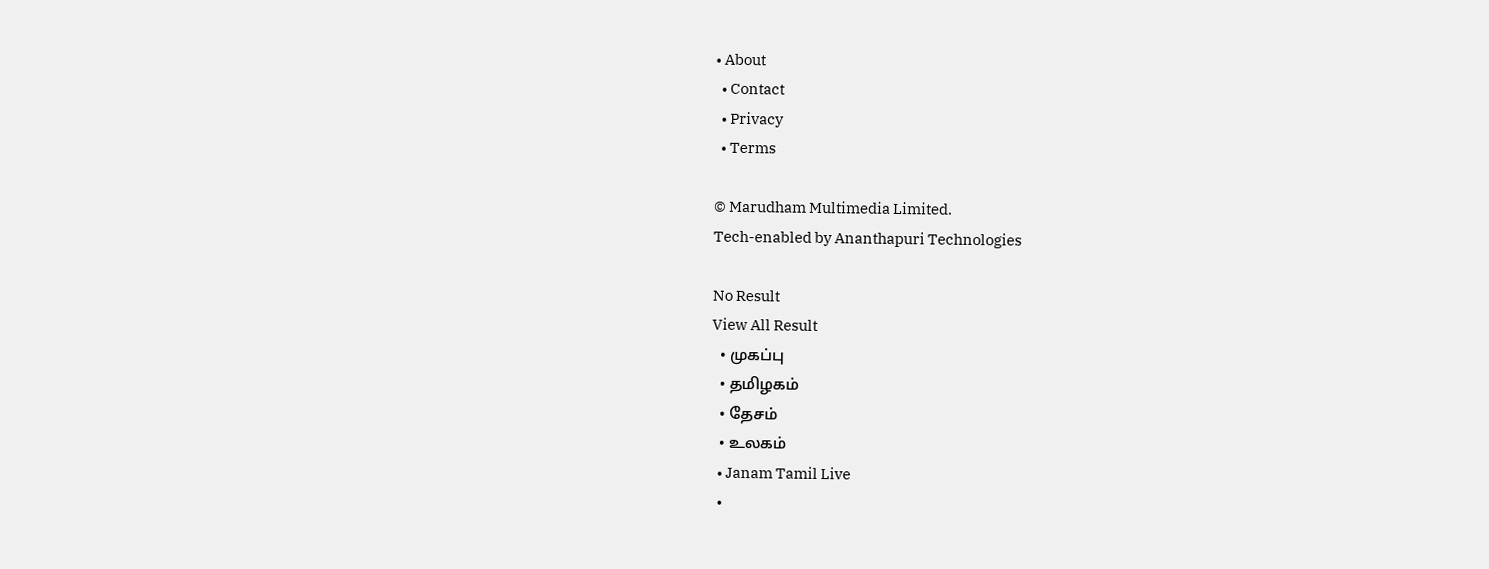• About
  • Contact
  • Privacy
  • Terms

© Marudham Multimedia Limited.
Tech-enabled by Ananthapuri Technologies

No Result
View All Result
  • முகப்பு
  • தமிழகம்
  • தேசம்
  • உலகம்
  • Janam Tamil Live
  •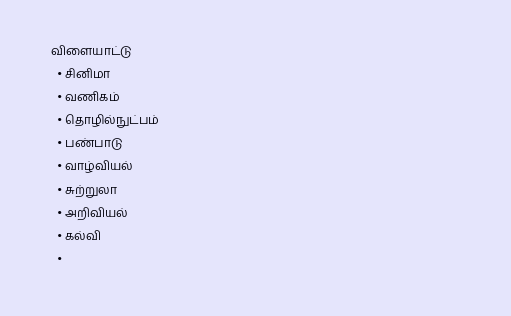விளையாட்டு
  • சினிமா
  • வணிகம்
  • தொழில்நுட்பம்
  • பண்பாடு
  • வாழ்வியல்
  • சுற்றுலா
  • அறிவியல்
  • கல்வி
  •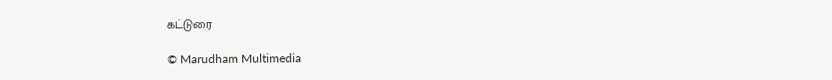கட்டுரை

© Marudham Multimedia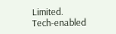Limited.
Tech-enabled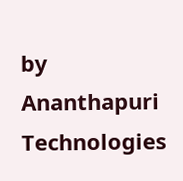by Ananthapuri Technologies